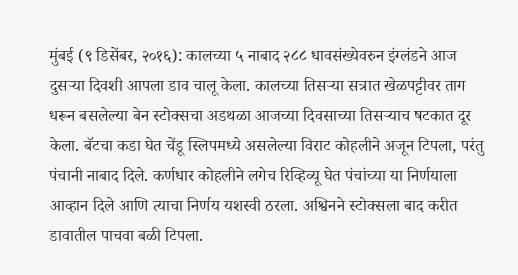मुंबई (९ डिसेंबर, २०१६): कालच्या ५ नाबाद २८८ धावसंख्येवरुन इंग्लंडने आज दुसऱ्या दिवशी आपला डाव चालू केला. कालच्या तिसऱ्या सत्रात खेळपट्टीवर ताग धरून बसलेल्या बेन स्टोक्सचा अडथळा आजच्या दिवसाच्या तिसऱ्याच षटकात दूर केला. बॅटचा कडा घेत चेंडू स्लिपमध्ये असलेल्या विराट कोहलीने अजून टिपला, परंतु पंचानी नाबाद दिले. कर्णधार कोहलीने लगेच रिव्हिव्यू घेत पंचांच्या या निर्णयाला आव्हान दिले आणि त्याचा निर्णय यशस्वी ठरला. अश्विनने स्टोक्सला बाद करीत डावातील पाचवा बळी टिपला.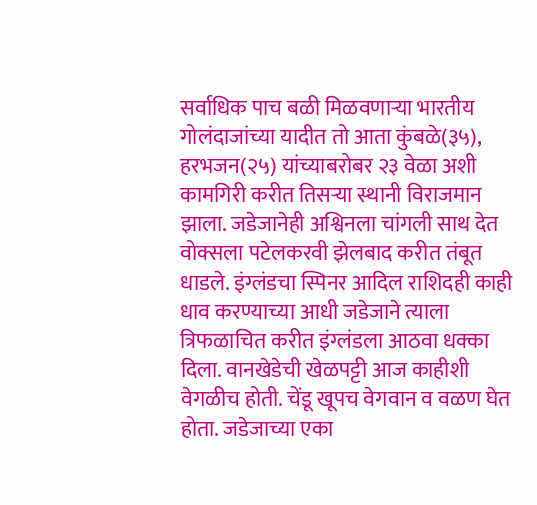सर्वाधिक पाच बळी मिळवणाऱ्या भारतीय गोलंदाजांच्या यादीत तो आता कुंबळे(३५), हरभजन(२५) यांच्याबरोबर २३ वेळा अशी कामगिरी करीत तिसऱ्या स्थानी विराजमान झाला. जडेजानेही अश्विनला चांगली साथ देत वोक्सला पटेलकरवी झेलबाद करीत तंबूत धाडले. इंग्लंडचा स्पिनर आदिल राशिदही काही धाव करण्याच्या आधी जडेजाने त्याला त्रिफळाचित करीत इंग्लंडला आठवा धक्का दिला. वानखेडेची खेळपट्टी आज काहीशी वेगळीच होती. चेंडू खूपच वेगवान व वळण घेत होता. जडेजाच्या एका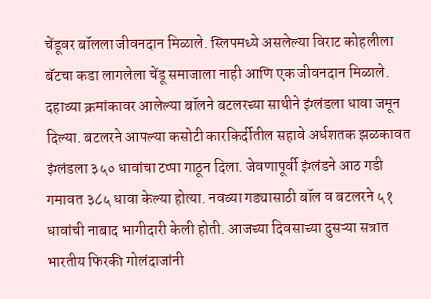चेंडूवर बॉलला जीवनदान मिळाले. स्लिपमध्ये असलेल्या विराट कोहलीला बॅटचा कडा लागलेला चेंडू समाजाला नाही आणि एक जीवनदान मिळाले. दहाव्या क्रमांकावर आलेल्या बॉलने बटलरच्या साथीने इंग्लंडला धावा जमून दिल्या. बटलरने आपल्या कसोटी कारकिर्दीतील सहावे अर्धशतक झळकावत इंग्लंडला ३५० धावांचा टप्पा गाठून दिला. जेवणापूर्वी इंग्लंडने आठ गडी गमावत ३८५ धावा केल्या होत्या. नवव्या गड्यासाठी बॉल व बटलरने ५१ धावांची नाबाद भागीदारी केली होती. आजच्या दिवसाच्या दुसऱ्या सत्रात भारतीय फिरकी गोलंदाजांनी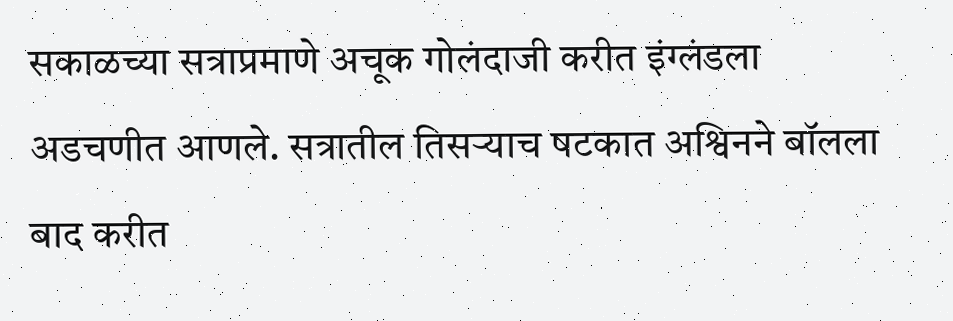सकाळच्या सत्राप्रमाणे अचूक गोलंदाजी करीत इंग्लंडला अडचणीत आणले. सत्रातील तिसऱ्याच षटकात अश्विनने बॉलला बाद करीत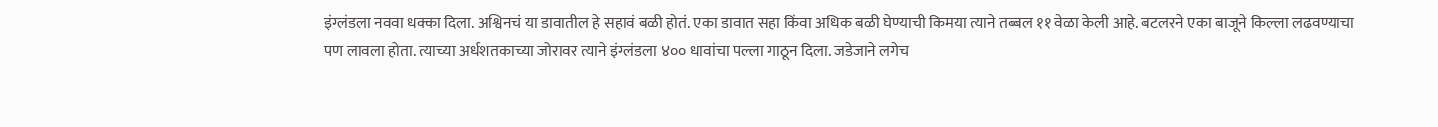इंग्लंडला नववा धक्का दिला. अश्विनचं या डावातील हे सहावं बळी होतं. एका डावात सहा किंवा अधिक बळी घेण्याची किमया त्याने तब्बल ११ वेळा केली आहे. बटलरने एका बाजूने किल्ला लढवण्याचा पण लावला होता. त्याच्या अर्धशतकाच्या जोरावर त्याने इंग्लंडला ४०० धावांचा पल्ला गाठून दिला. जडेजाने लगेच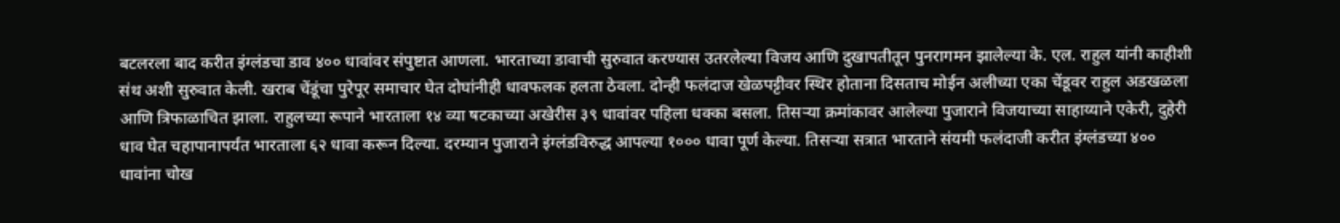बटलरला बाद करीत इंग्लंडचा डाव ४०० धावांवर संपुष्टात आणला. भारताच्या डावाची सुरुवात करण्यास उतरलेल्या विजय आणि दुखापतीतून पुनरागमन झालेल्या के. एल. राहुल यांनी काहीशी संथ अशी सुरुवात केली. खराब चेंडूंचा पुरेपूर समाचार घेत दोघांनीही धावफलक हलता ठेवला. दोन्ही फलंदाज खेळपट्टीवर स्थिर होताना दिसताच मोईन अलीच्या एका चेंडूवर राहुल अडखळला आणि त्रिफाळाचित झाला. राहुलच्या रूपाने भारताला १४ व्या षटकाच्या अखेरीस ३९ धावांवर पहिला धक्का बसला. तिसऱ्या क्रमांकावर आलेल्या पुजाराने विजयाच्या साहाय्याने एकेरी, दुहेरी धाव घेत चहापानापर्यंत भारताला ६२ धावा करून दिल्या. दरम्यान पुजाराने इंग्लंडविरुद्ध आपल्या १००० धावा पूर्ण केल्या. तिसऱ्या सत्रात भारताने संयमी फलंदाजी करीत इंग्लंडच्या ४०० धावांना चोख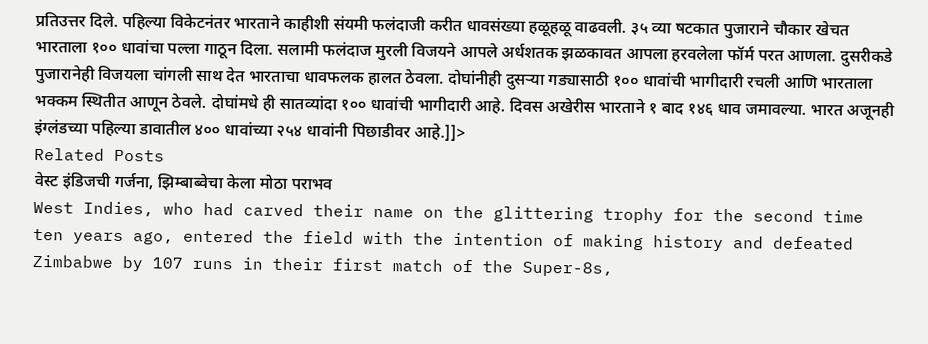प्रतिउत्तर दिले. पहिल्या विकेटनंतर भारताने काहीशी संयमी फलंदाजी करीत धावसंख्या हळूहळू वाढवली. ३५ व्या षटकात पुजाराने चौकार खेचत भारताला १०० धावांचा पल्ला गाठून दिला. सलामी फलंदाज मुरली विजयने आपले अर्धशतक झळकावत आपला हरवलेला फॉर्म परत आणला. दुसरीकडे पुजारानेही विजयला चांगली साथ देत भारताचा धावफलक हालत ठेवला. दोघांनीही दुसऱ्या गड्यासाठी १०० धावांची भागीदारी रचली आणि भारताला भक्कम स्थितीत आणून ठेवले. दोघांमधे ही सातव्यांदा १०० धावांची भागीदारी आहे. दिवस अखेरीस भारताने १ बाद १४६ धाव जमावल्या. भारत अजूनही इंग्लंडच्या पहिल्या डावातील ४०० धावांच्या २५४ धावांनी पिछाडीवर आहे.]]>
Related Posts
वेस्ट इंडिजची गर्जना, झिम्बाब्वेचा केला मोठा पराभव
West Indies, who had carved their name on the glittering trophy for the second time ten years ago, entered the field with the intention of making history and defeated Zimbabwe by 107 runs in their first match of the Super-8s,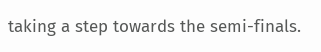taking a step towards the semi-finals.